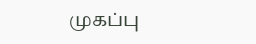முகப்பு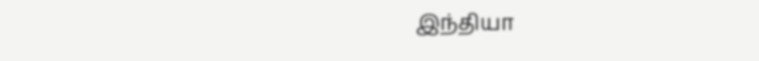இந்தியா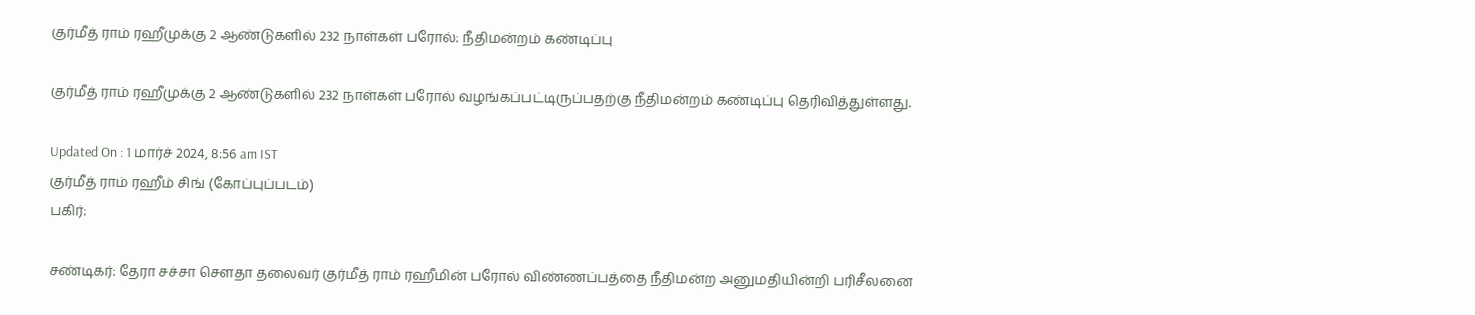குர்மீத் ராம் ரஹீமுக்கு 2 ஆண்டுகளில் 232 நாள்கள் பரோல்: நீதிமன்றம் கண்டிப்பு

குர்மீத் ராம் ரஹீமுக்கு 2 ஆண்டுகளில் 232 நாள்கள் பரோல் வழங்கப்பட்டிருப்பதற்கு நீதிமன்றம் கண்டிப்பு தெரிவித்துள்ளது.

Updated On : 1 மார்ச் 2024, 8:56 am IST
குர்மீத் ராம் ரஹீம் சிங் (கோப்புப்படம்)
பகிர்:

சண்டிகர்: தேரா சச்சா சௌதா தலைவர் குர்மீத் ராம் ரஹீமின் பரோல் விண்ணப்பத்தை நீதிமன்ற அனுமதியின்றி பரிசீலனை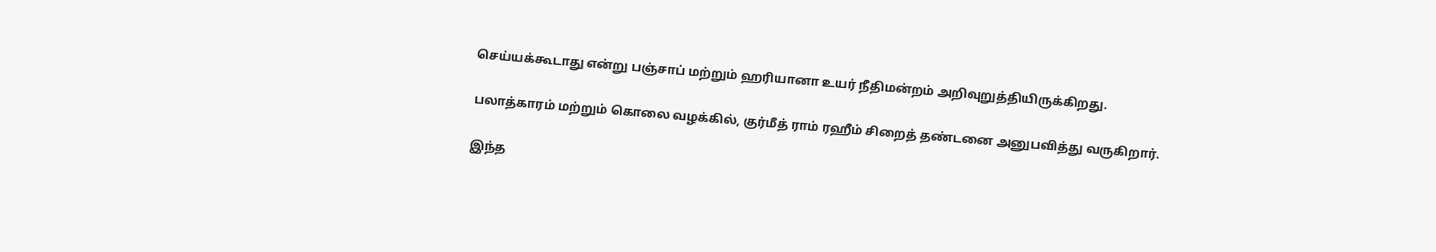செய்யக்கூடாது என்று பஞ்சாப் மற்றும் ஹரியானா உயர் நீதிமன்றம் அறிவுறுத்தியிருக்கிறது.

பலாத்காரம் மற்றும் கொலை வழக்கில், குர்மீத் ராம் ரஹீம் சிறைத் தண்டனை அனுபவித்து வருகிறார்.

இந்த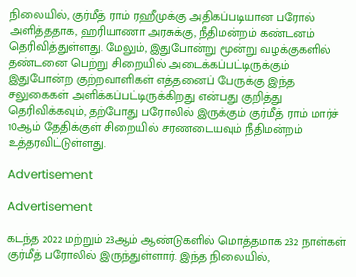நிலையில், குர்மீத் ராம் ரஹீமுக்கு அதிகப்படியான பரோல் அளித்ததாக, ஹரியாணா அரசுக்கு, நீதிமன்றம் கண்டனம் தெரிவித்துள்ளது. மேலும், இதுபோன்று மூன்று வழக்குகளில் தண்டனை பெற்று சிறையில் அடைக்கப்பட்டிருக்கும் இதுபோன்ற குற்றவாளிகள் எத்தனைப் பேருக்கு இந்த சலுகைகள் அளிக்கப்பட்டிருக்கிறது என்பது குறித்து தெரிவிக்கவும், தற்போது பரோலில் இருக்கும் குர்மீத் ராம் மார்ச் 10ஆம் தேதிக்குள் சிறையில் சரணடையவும் நீதிமன்றம் உத்தரவிட்டுள்ளது.

Advertisement

Advertisement

கடந்த 2022 மற்றும் 23ஆம் ஆண்டுகளில் மொத்தமாக 232 நாள்கள் குர்மீத் பரோலில் இருந்துள்ளார். இந்த நிலையில்,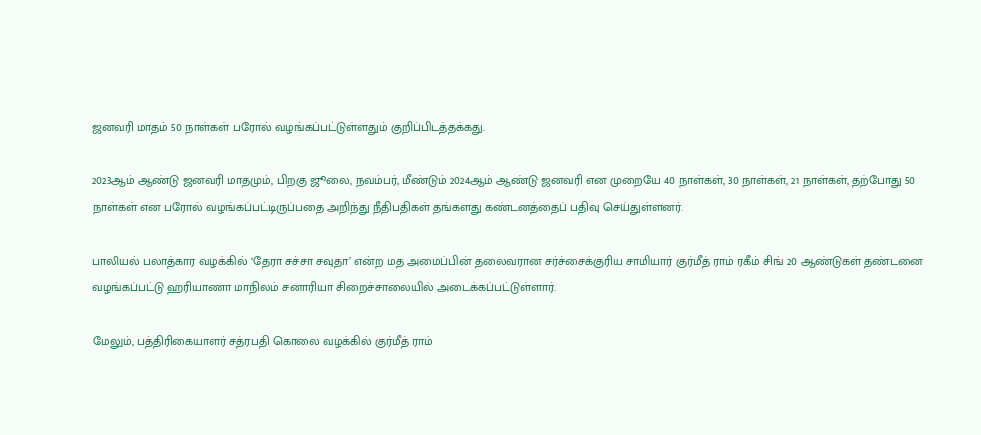ஜனவரி மாதம் 50 நாள்கள் பரோல் வழங்கப்பட்டுள்ளதும் குறிப்பிடத்தக்கது.

2023ஆம் ஆண்டு ஜனவரி மாதமும், பிறகு ஜூலை, நவம்பர், மீண்டும் 2024ஆம் ஆண்டு ஜனவரி என முறையே 40 நாள்கள், 30 நாள்கள், 21 நாள்கள், தற்போது 50 நாள்கள் என பரோல் வழங்கப்பட்டிருப்பதை அறிந்து நீதிபதிகள் தங்களது கண்டனத்தைப் பதிவு செய்துள்ளனர்.

பாலியல் பலாத்கார வழக்கில் ‘தேரா சச்சா சவுதா’ என்ற மத அமைப்பின் தலைவரான சர்ச்சைக்குரிய சாமியார் குர்மீத் ராம் ரகீம் சிங் 20 ஆண்டுகள் தண்டனை வழங்கப்பட்டு ஹரியாணா மாநிலம் சனாரியா சிறைச்சாலையில் அடைக்கப்பட்டுள்ளார்.

மேலும், பத்திரிகையாளர் சத்ரபதி கொலை வழக்கில் குர்மீத் ராம்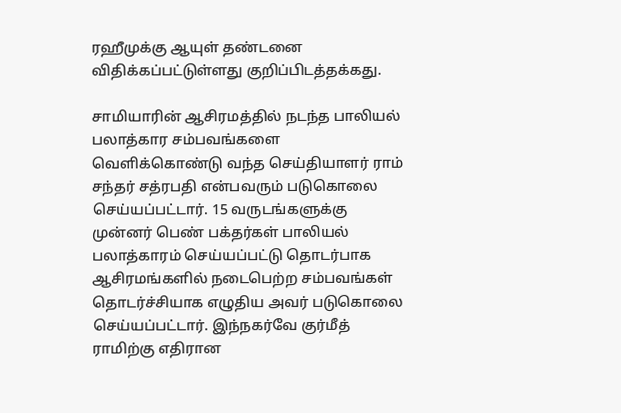ரஹீமுக்கு ஆயுள் தண்டனை விதிக்கப்பட்டுள்ளது குறிப்பிடத்தக்கது.

சாமியாரின் ஆசிரமத்தில் நடந்த பாலியல் பலாத்கார சம்பவங்களை வெளிக்கொண்டு வந்த செய்தியாளர் ராம் சந்தர் சத்ரபதி என்பவரும் படுகொலை செய்யப்பட்டார். 15 வருடங்களுக்கு முன்னர் பெண் பக்தர்கள் பாலியல் பலாத்காரம் செய்யப்பட்டு தொடர்பாக ஆசிரமங்களில் நடைபெற்ற சம்பவங்கள் தொடர்ச்சியாக எழுதிய அவர் படுகொலை செய்யப்பட்டார். இந்நகர்வே குர்மீத் ராமிற்கு எதிரான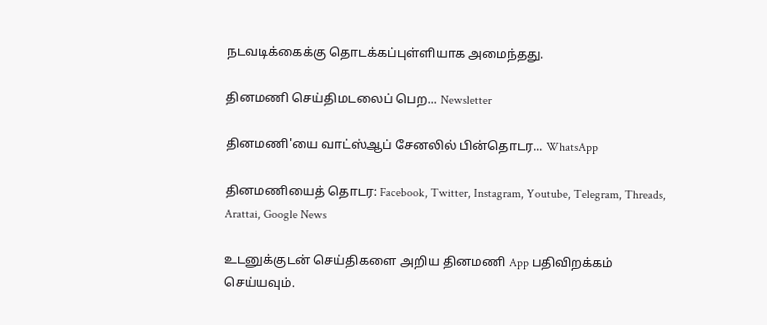நடவடிக்கைக்கு தொடக்கப்புள்ளியாக அமைந்தது.

தினமணி செய்திமடலைப் பெற... Newsletter

தினமணி'யை வாட்ஸ்ஆப் சேனலில் பின்தொடர... WhatsApp

தினமணியைத் தொடர: Facebook, Twitter, Instagram, Youtube, Telegram, Threads, Arattai, Google News

உடனுக்குடன் செய்திகளை அறிய தினமணி App பதிவிறக்கம் செய்யவும்.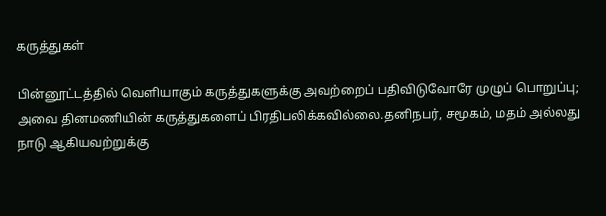கருத்துகள்

பின்னூட்டத்தில் வெளியாகும் கருத்துகளுக்கு அவற்றைப் பதிவிடுவோரே முழுப் பொறுப்பு; அவை தினமணியின் கருத்துகளைப் பிரதிபலிக்கவில்லை.தனிநபர், சமூகம், மதம் அல்லது நாடு ஆகியவற்றுக்கு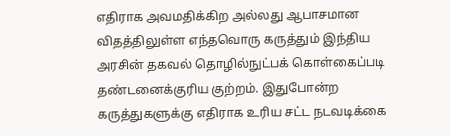எதிராக அவமதிக்கிற அல்லது ஆபாசமான விதத்திலுள்ள எந்தவொரு கருத்தும் இந்திய அரசின் தகவல் தொழில்நுட்பக் கொள்கைப்படி தண்டனைக்குரிய குற்றம். இதுபோன்ற கருத்துகளுக்கு எதிராக உரிய சட்ட நடவடிக்கை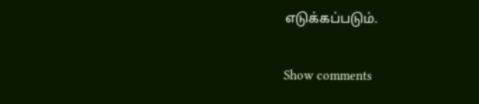எடுக்கப்படும்.

Show comments